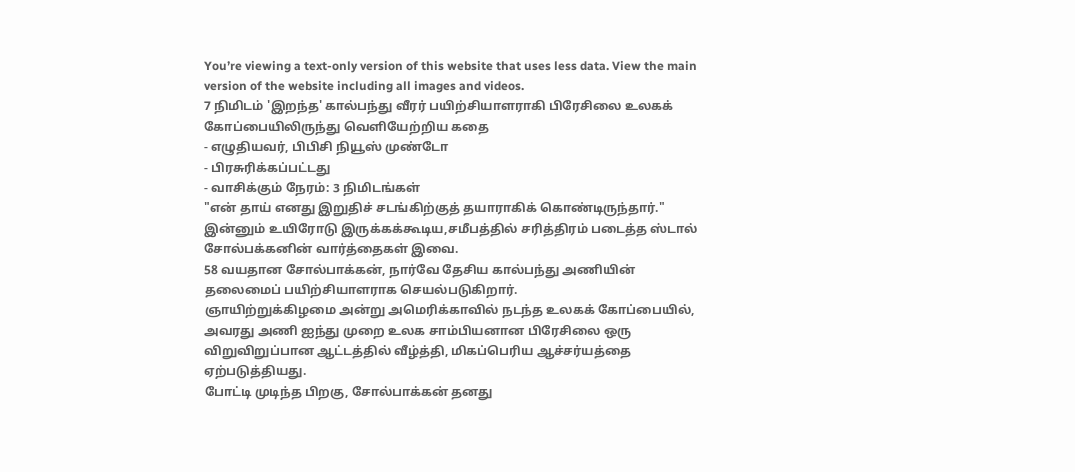You’re viewing a text-only version of this website that uses less data. View the main version of the website including all images and videos.
7 நிமிடம் 'இறந்த' கால்பந்து வீரர் பயிற்சியாளராகி பிரேசிலை உலகக் கோப்பையிலிருந்து வெளியேற்றிய கதை
- எழுதியவர், பிபிசி நியூஸ் முண்டோ
- பிரசுரிக்கப்பட்டது
- வாசிக்கும் நேரம்: 3 நிமிடங்கள்
"என் தாய் எனது இறுதிச் சடங்கிற்குத் தயாராகிக் கொண்டிருந்தார்."
இன்னும் உயிரோடு இருக்கக்கூடிய,சமீபத்தில் சரித்திரம் படைத்த ஸ்டால் சோல்பக்கனின் வார்த்தைகள் இவை.
58 வயதான சோல்பாக்கன், நார்வே தேசிய கால்பந்து அணியின் தலைமைப் பயிற்சியாளராக செயல்படுகிறார்.
ஞாயிற்றுக்கிழமை அன்று அமெரிக்காவில் நடந்த உலகக் கோப்பையில், அவரது அணி ஐந்து முறை உலக சாம்பியனான பிரேசிலை ஒரு விறுவிறுப்பான ஆட்டத்தில் வீழ்த்தி, மிகப்பெரிய ஆச்சர்யத்தை ஏற்படுத்தியது.
போட்டி முடிந்த பிறகு, சோல்பாக்கன் தனது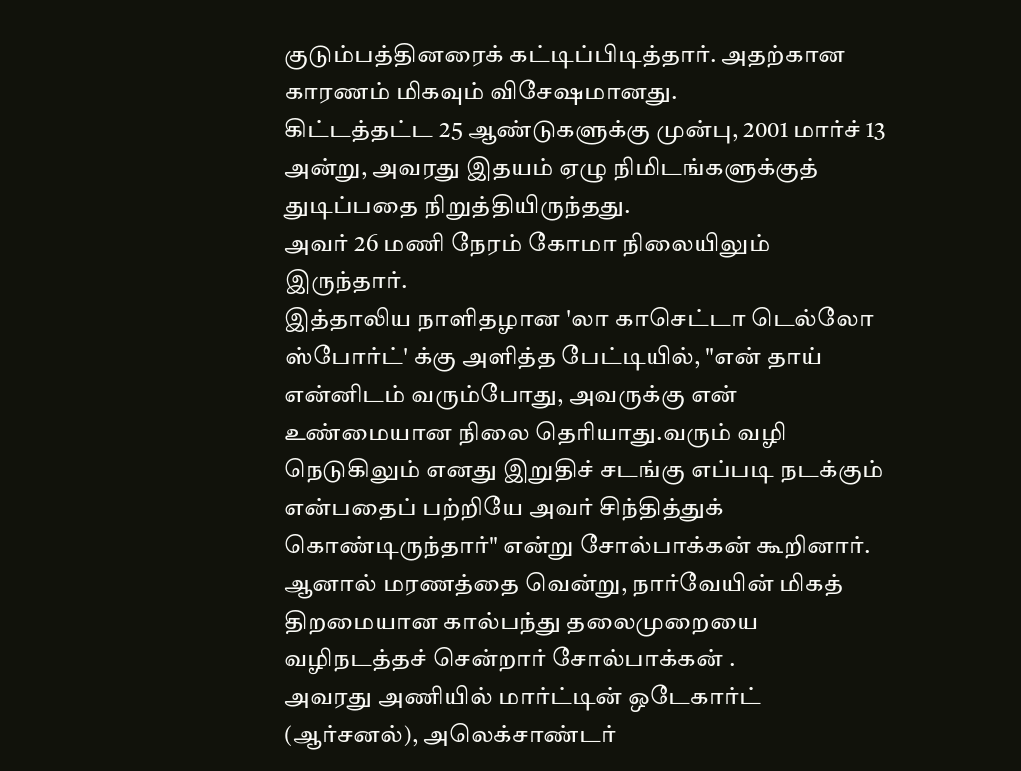குடும்பத்தினரைக் கட்டிப்பிடித்தார். அதற்கான காரணம் மிகவும் விசேஷமானது.
கிட்டத்தட்ட 25 ஆண்டுகளுக்கு முன்பு, 2001 மார்ச் 13 அன்று, அவரது இதயம் ஏழு நிமிடங்களுக்குத் துடிப்பதை நிறுத்தியிருந்தது.
அவர் 26 மணி நேரம் கோமா நிலையிலும் இருந்தார்.
இத்தாலிய நாளிதழான 'லா காசெட்டா டெல்லோ ஸ்போர்ட்' க்கு அளித்த பேட்டியில், "என் தாய் என்னிடம் வரும்போது, அவருக்கு என் உண்மையான நிலை தெரியாது.வரும் வழி நெடுகிலும் எனது இறுதிச் சடங்கு எப்படி நடக்கும் என்பதைப் பற்றியே அவர் சிந்தித்துக் கொண்டிருந்தார்" என்று சோல்பாக்கன் கூறினார்.
ஆனால் மரணத்தை வென்று, நார்வேயின் மிகத் திறமையான கால்பந்து தலைமுறையை வழிநடத்தச் சென்றார் சோல்பாக்கன் .
அவரது அணியில் மார்ட்டின் ஒடேகார்ட் (ஆர்சனல்), அலெக்சாண்டர்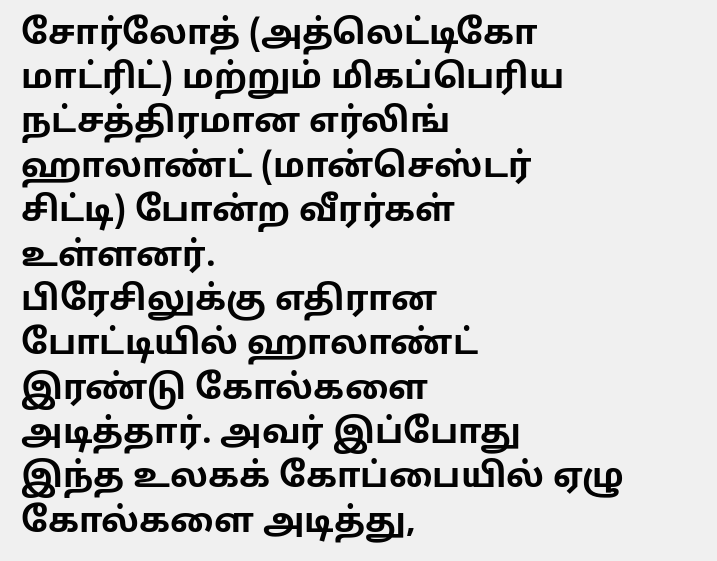சோர்லோத் (அத்லெட்டிகோ மாட்ரிட்) மற்றும் மிகப்பெரிய நட்சத்திரமான எர்லிங் ஹாலாண்ட் (மான்செஸ்டர் சிட்டி) போன்ற வீரர்கள் உள்ளனர்.
பிரேசிலுக்கு எதிரான போட்டியில் ஹாலாண்ட் இரண்டு கோல்களை அடித்தார். அவர் இப்போது இந்த உலகக் கோப்பையில் ஏழு கோல்களை அடித்து,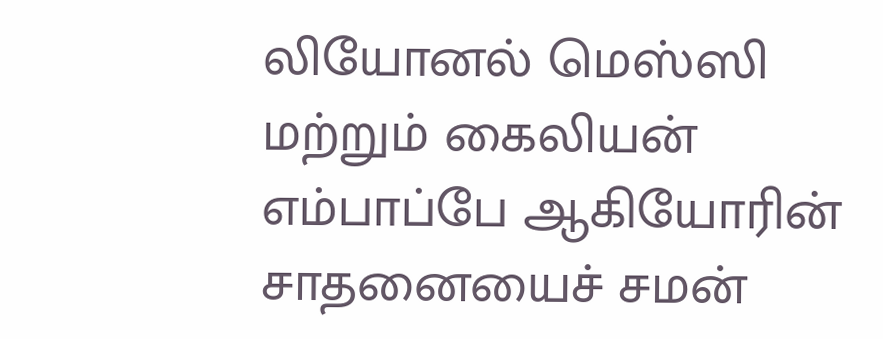லியோனல் மெஸ்ஸி மற்றும் கைலியன் எம்பாப்பே ஆகியோரின் சாதனையைச் சமன்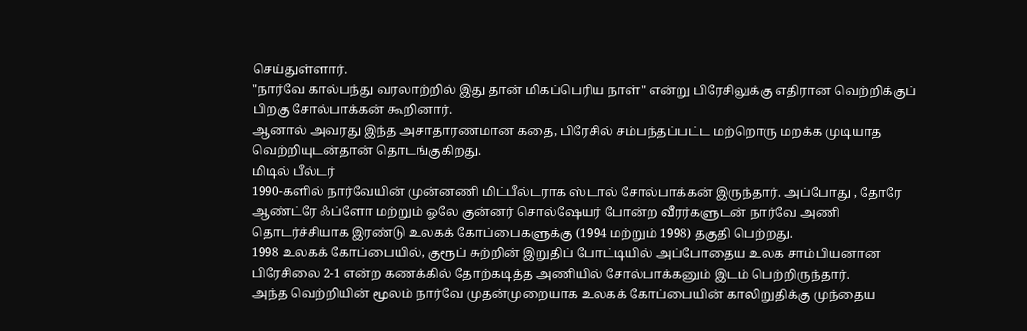செய்துள்ளார்.
"நார்வே கால்பந்து வரலாற்றில் இது தான் மிகப்பெரிய நாள்" என்று பிரேசிலுக்கு எதிரான வெற்றிக்குப் பிறகு சோல்பாக்கன் கூறினார்.
ஆனால் அவரது இந்த அசாதாரணமான கதை, பிரேசில் சம்பந்தப்பட்ட மற்றொரு மறக்க முடியாத வெற்றியுடன்தான் தொடங்குகிறது.
மிடில் பீல்டர்
1990-களில் நார்வேயின் முன்னணி மிட்பீல்டராக ஸ்டால் சோல்பாக்கன் இருந்தார். அப்போது , தோரே ஆண்ட்ரே ஃப்ளோ மற்றும் ஓலே குன்னர் சொல்ஷேயர் போன்ற வீரர்களுடன் நார்வே அணி தொடர்ச்சியாக இரண்டு உலகக் கோப்பைகளுக்கு (1994 மற்றும் 1998) தகுதி பெற்றது.
1998 உலகக் கோப்பையில், குரூப் சுற்றின் இறுதிப் போட்டியில் அப்போதைய உலக சாம்பியனான பிரேசிலை 2-1 என்ற கணக்கில் தோற்கடித்த அணியில் சோல்பாக்கனும் இடம் பெற்றிருந்தார்.
அந்த வெற்றியின் மூலம் நார்வே முதன்முறையாக உலகக் கோப்பையின் காலிறுதிக்கு முந்தைய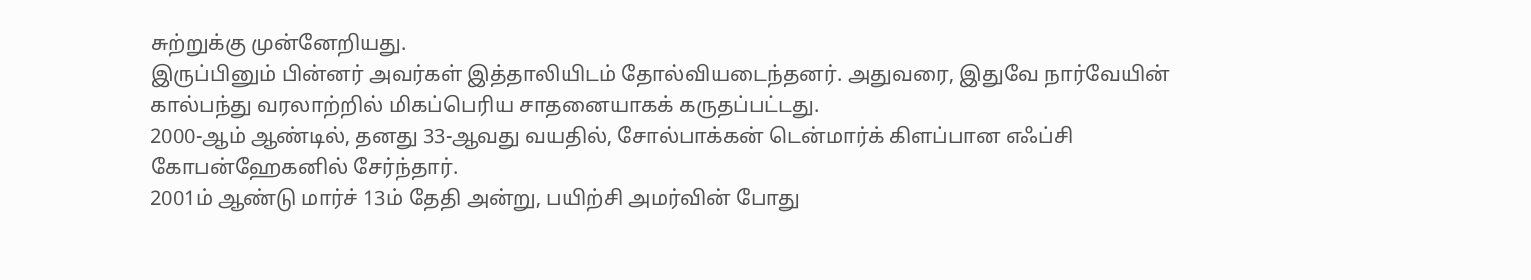சுற்றுக்கு முன்னேறியது.
இருப்பினும் பின்னர் அவர்கள் இத்தாலியிடம் தோல்வியடைந்தனர். அதுவரை, இதுவே நார்வேயின் கால்பந்து வரலாற்றில் மிகப்பெரிய சாதனையாகக் கருதப்பட்டது.
2000-ஆம் ஆண்டில், தனது 33-ஆவது வயதில், சோல்பாக்கன் டென்மார்க் கிளப்பான எஃப்சி கோபன்ஹேகனில் சேர்ந்தார்.
2001ம் ஆண்டு மார்ச் 13ம் தேதி அன்று, பயிற்சி அமர்வின் போது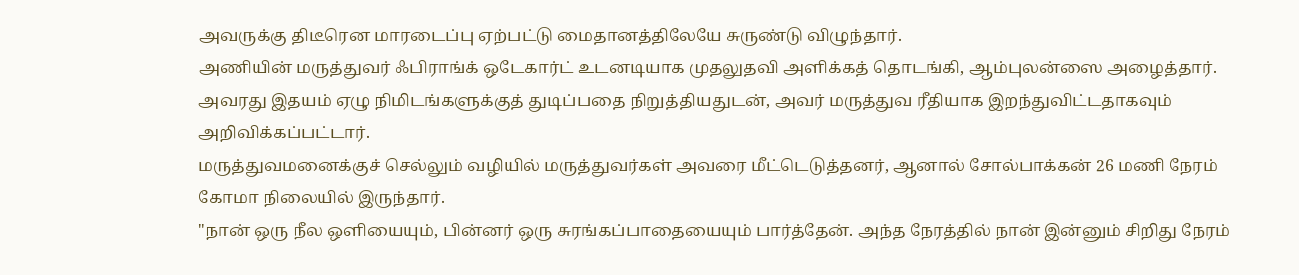அவருக்கு திடீரென மாரடைப்பு ஏற்பட்டு மைதானத்திலேயே சுருண்டு விழுந்தார்.
அணியின் மருத்துவர் ஃபிராங்க் ஒடேகார்ட் உடனடியாக முதலுதவி அளிக்கத் தொடங்கி, ஆம்புலன்ஸை அழைத்தார்.
அவரது இதயம் ஏழு நிமிடங்களுக்குத் துடிப்பதை நிறுத்தியதுடன், அவர் மருத்துவ ரீதியாக இறந்துவிட்டதாகவும் அறிவிக்கப்பட்டார்.
மருத்துவமனைக்குச் செல்லும் வழியில் மருத்துவர்கள் அவரை மீட்டெடுத்தனர், ஆனால் சோல்பாக்கன் 26 மணி நேரம் கோமா நிலையில் இருந்தார்.
"நான் ஒரு நீல ஒளியையும், பின்னர் ஒரு சுரங்கப்பாதையையும் பார்த்தேன். அந்த நேரத்தில் நான் இன்னும் சிறிது நேரம்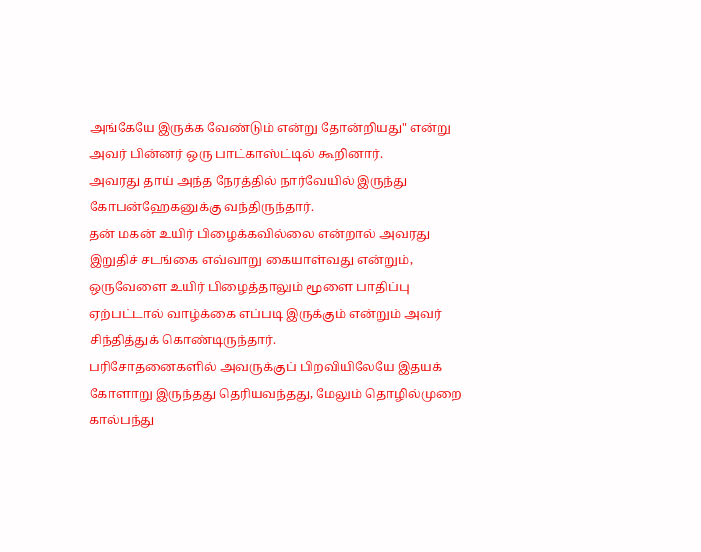அங்கேயே இருக்க வேண்டும் என்று தோன்றியது" என்று அவர் பின்னர் ஒரு பாட்காஸ்ட்டில் கூறினார்.
அவரது தாய் அந்த நேரத்தில் நார்வேயில் இருந்து கோபன்ஹேகனுக்கு வந்திருந்தார்.
தன் மகன் உயிர் பிழைக்கவில்லை என்றால் அவரது இறுதிச் சடங்கை எவ்வாறு கையாள்வது என்றும், ஒருவேளை உயிர் பிழைத்தாலும் மூளை பாதிப்பு ஏற்பட்டால் வாழ்க்கை எப்படி இருக்கும் என்றும் அவர் சிந்தித்துக் கொண்டிருந்தார்.
பரிசோதனைகளில் அவருக்குப் பிறவியிலேயே இதயக் கோளாறு இருந்தது தெரியவந்தது, மேலும் தொழில்முறை கால்பந்து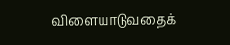விளையாடுவதைக்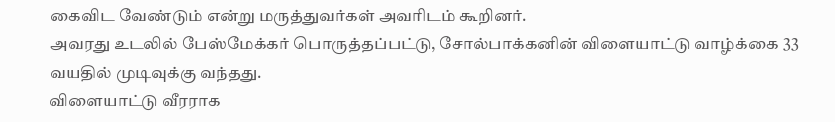கைவிட வேண்டும் என்று மருத்துவர்கள் அவரிடம் கூறினர்.
அவரது உடலில் பேஸ்மேக்கர் பொருத்தப்பட்டு, சோல்பாக்கனின் விளையாட்டு வாழ்க்கை 33 வயதில் முடிவுக்கு வந்தது.
விளையாட்டு வீரராக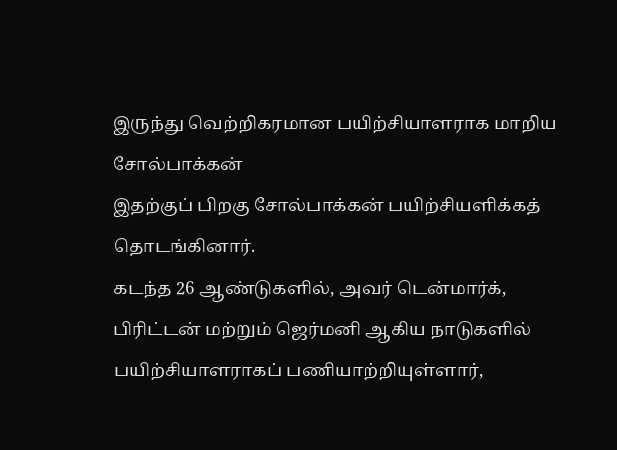இருந்து வெற்றிகரமான பயிற்சியாளராக மாறிய சோல்பாக்கன்
இதற்குப் பிறகு சோல்பாக்கன் பயிற்சியளிக்கத் தொடங்கினார்.
கடந்த 26 ஆண்டுகளில், அவர் டென்மார்க், பிரிட்டன் மற்றும் ஜெர்மனி ஆகிய நாடுகளில் பயிற்சியாளராகப் பணியாற்றியுள்ளார்,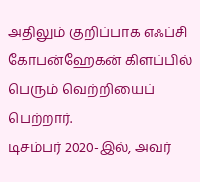அதிலும் குறிப்பாக எஃப்சி கோபன்ஹேகன் கிளப்பில் பெரும் வெற்றியைப் பெற்றார்.
டிசம்பர் 2020-இல், அவர்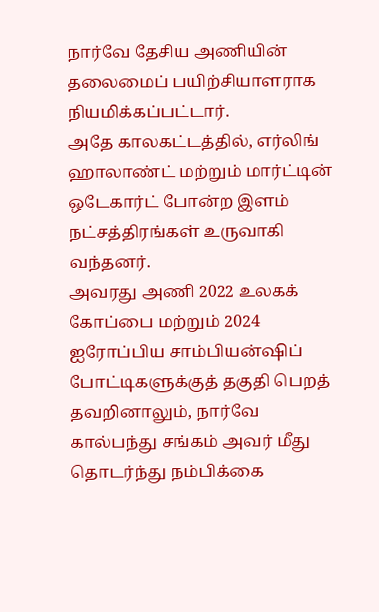நார்வே தேசிய அணியின் தலைமைப் பயிற்சியாளராக நியமிக்கப்பட்டார்.
அதே காலகட்டத்தில், எர்லிங் ஹாலாண்ட் மற்றும் மார்ட்டின் ஒடேகார்ட் போன்ற இளம் நட்சத்திரங்கள் உருவாகி வந்தனர்.
அவரது அணி 2022 உலகக் கோப்பை மற்றும் 2024 ஐரோப்பிய சாம்பியன்ஷிப் போட்டிகளுக்குத் தகுதி பெறத் தவறினாலும், நார்வே கால்பந்து சங்கம் அவர் மீது தொடர்ந்து நம்பிக்கை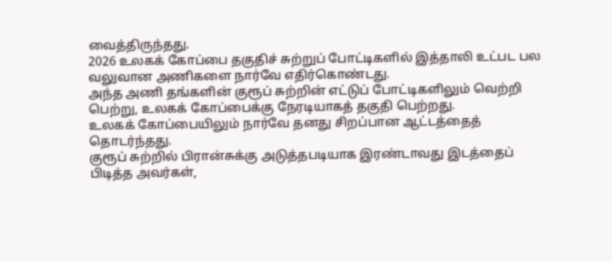வைத்திருந்தது.
2026 உலகக் கோப்பை தகுதிச் சுற்றுப் போட்டிகளில் இத்தாலி உட்பட பல வலுவான அணிகளை நார்வே எதிர்கொண்டது.
அந்த அணி தங்களின் குரூப் சுற்றின் எட்டுப் போட்டிகளிலும் வெற்றி பெற்று, உலகக் கோப்பைக்கு நேரடியாகத் தகுதி பெற்றது.
உலகக் கோப்பையிலும் நார்வே தனது சிறப்பான ஆட்டத்தைத் தொடர்ந்தது.
குரூப் சுற்றில் பிரான்சுக்கு அடுத்தபடியாக இரண்டாவது இடத்தைப் பிடித்த அவர்கள்,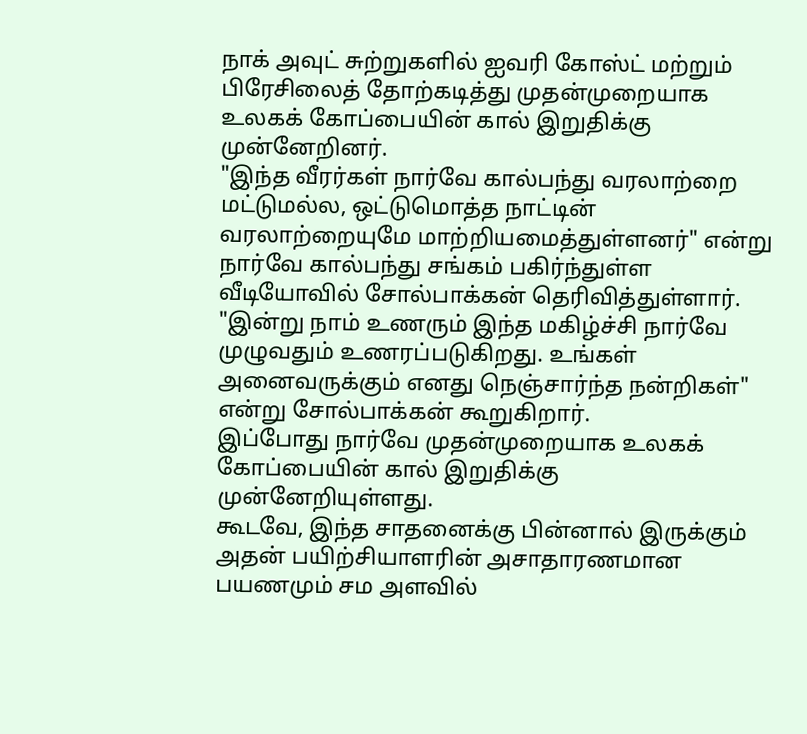நாக் அவுட் சுற்றுகளில் ஐவரி கோஸ்ட் மற்றும் பிரேசிலைத் தோற்கடித்து முதன்முறையாக உலகக் கோப்பையின் கால் இறுதிக்கு முன்னேறினர்.
"இந்த வீரர்கள் நார்வே கால்பந்து வரலாற்றை மட்டுமல்ல, ஒட்டுமொத்த நாட்டின் வரலாற்றையுமே மாற்றியமைத்துள்ளனர்" என்று நார்வே கால்பந்து சங்கம் பகிர்ந்துள்ள வீடியோவில் சோல்பாக்கன் தெரிவித்துள்ளார்.
"இன்று நாம் உணரும் இந்த மகிழ்ச்சி நார்வே முழுவதும் உணரப்படுகிறது. உங்கள் அனைவருக்கும் எனது நெஞ்சார்ந்த நன்றிகள்" என்று சோல்பாக்கன் கூறுகிறார்.
இப்போது நார்வே முதன்முறையாக உலகக் கோப்பையின் கால் இறுதிக்கு முன்னேறியுள்ளது.
கூடவே, இந்த சாதனைக்கு பின்னால் இருக்கும் அதன் பயிற்சியாளரின் அசாதாரணமான பயணமும் சம அளவில்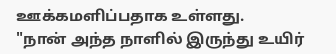ஊக்கமளிப்பதாக உள்ளது.
"நான் அந்த நாளில் இருந்து உயிர்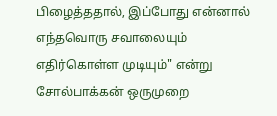பிழைத்ததால், இப்போது என்னால் எந்தவொரு சவாலையும் எதிர்கொள்ள முடியும்" என்று சோல்பாக்கன் ஒருமுறை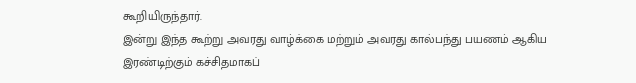கூறியிருந்தார்.
இன்று இந்த கூற்று அவரது வாழ்க்கை மற்றும் அவரது கால்பந்து பயணம் ஆகிய இரண்டிற்கும் கச்சிதமாகப்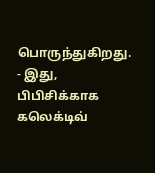பொருந்துகிறது.
- இது, பிபிசிக்காக கலெக்டிவ்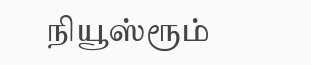நியூஸ்ரூம்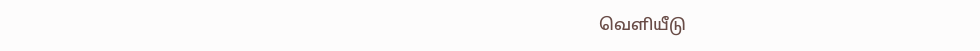வெளியீடு